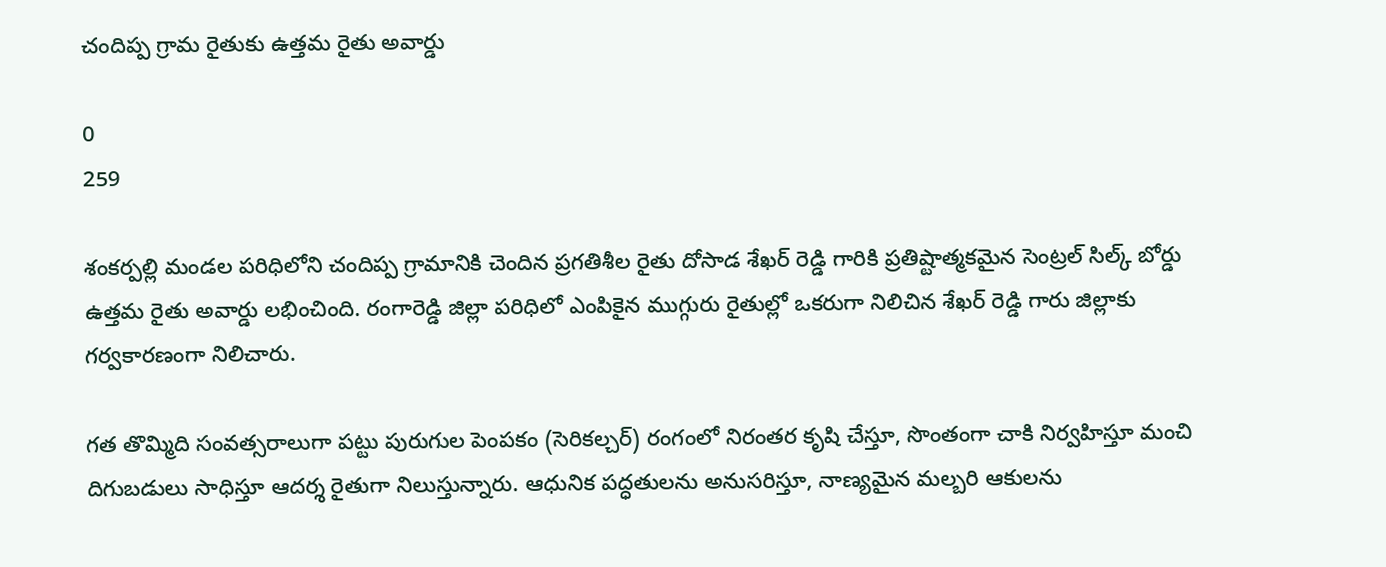చందిప్ప గ్రామ రైతుకు ఉత్తమ రైతు అవార్డు

0
259

శంకర్పల్లి మండల పరిధిలోని చందిప్ప గ్రామానికి చెందిన ప్రగతిశీల రైతు దోసాడ శేఖర్ రెడ్డి గారికి ప్రతిష్టాత్మకమైన సెంట్రల్ సిల్క్ బోర్డు ఉత్తమ రైతు అవార్డు లభించింది. రంగారెడ్డి జిల్లా పరిధిలో ఎంపికైన ముగ్గురు రైతుల్లో ఒకరుగా నిలిచిన శేఖర్ రెడ్డి గారు జిల్లాకు గర్వకారణంగా నిలిచారు.

గత తొమ్మిది సంవత్సరాలుగా పట్టు పురుగుల పెంపకం (సెరికల్చర్) రంగంలో నిరంతర కృషి చేస్తూ, సొంతంగా చాకి నిర్వహిస్తూ మంచి దిగుబడులు సాధిస్తూ ఆదర్శ రైతుగా నిలుస్తున్నారు. ఆధునిక పద్ధతులను అనుసరిస్తూ, నాణ్యమైన మల్బరి ఆకులను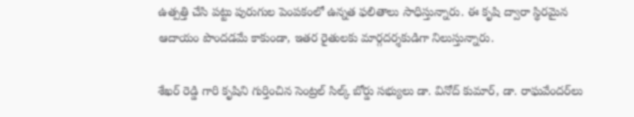ఉత్పత్తి చేసి పట్టు పురుగుల పెంపకంలో ఉన్నత ఫలితాలు సాధిస్తున్నారు. ఈ కృషి ద్వారా స్థిరమైన ఆదాయం పొందడమే కాకుండా, ఇతర రైతులకు మార్గదర్శకుడిగా నిలుస్తున్నారు.

శేఖర్ రెడ్డి గారి కృషిని గుర్తించిన సెంట్రల్ సిల్క్ బోర్డు సభ్యులు డా. వినోద్ కుమార్, డా. రాఘవేందర్‌లు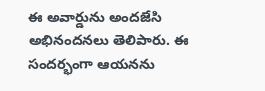ఈ అవార్డును అందజేసి అభినందనలు తెలిపారు. ఈ సందర్భంగా ఆయనను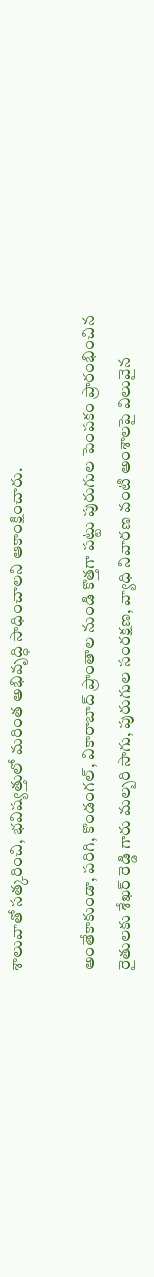శాలువాతో సత్కరించి, భవిష్యత్తులో మరింత అభివృద్ధి సాధించాలని ఆకాంక్షించారు.

అంతేకాకుండా, పరిగి, కొండంగల్, వికారాబాద్ ప్రాంతాల నుండి కొత్తగా పట్టు పురుగుల పెంపకం ప్రారంభించిన రైతులకు శేఖర్ రెడ్డి గారు మల్బరి సాగు, పురుగుల సంరక్షణ, వ్యాధి నివారణ వంటి అంశాలపై విలువైన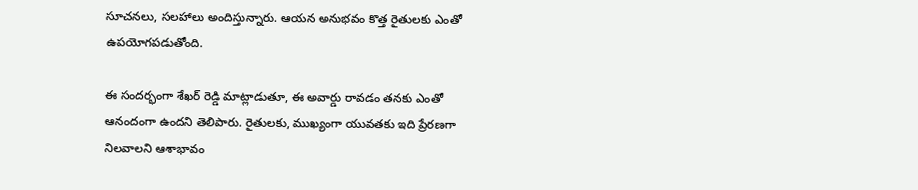సూచనలు, సలహాలు అందిస్తున్నారు. ఆయన అనుభవం కొత్త రైతులకు ఎంతో ఉపయోగపడుతోంది.

ఈ సందర్భంగా శేఖర్ రెడ్డి మాట్లాడుతూ, ఈ అవార్డు రావడం తనకు ఎంతో ఆనందంగా ఉందని తెలిపారు. రైతులకు, ముఖ్యంగా యువతకు ఇది ప్రేరణగా నిలవాలని ఆశాభావం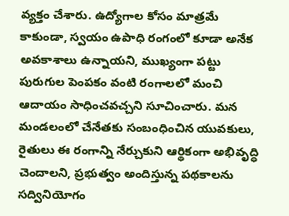వ్యక్తం చేశారు. ఉద్యోగాల కోసం మాత్రమే కాకుండా, స్వయం ఉపాధి రంగంలో కూడా అనేక అవకాశాలు ఉన్నాయని, ముఖ్యంగా పట్టు పురుగుల పెంపకం వంటి రంగాలలో మంచి ఆదాయం సాధించవచ్చని సూచించారు. మన మండలంలో చేనేతకు సంబంధించిన యువకులు, రైతులు ఈ రంగాన్ని నేర్చుకుని ఆర్థికంగా అభివృద్ధి చెందాలని, ప్రభుత్వం అందిస్తున్న పథకాలను సద్వినియోగం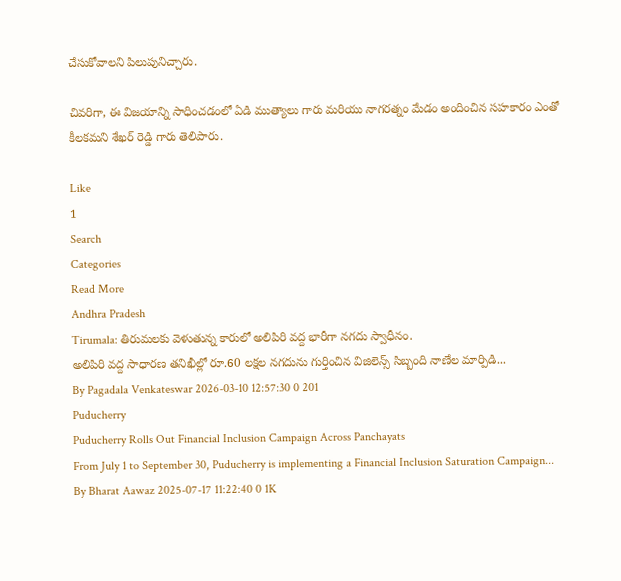చేసుకోవాలని పిలుపునిచ్చారు.

చివరిగా, ఈ విజయాన్ని సాధించడంలో ఏడి ముత్యాలు గారు మరియు నాగరత్నం మేడం అందించిన సహకారం ఎంతో కీలకమని శేఖర్ రెడ్డి గారు తెలిపారు.

Like
1
Search
Categories
Read More
Andhra Pradesh
Tirumala: తిరుమలకు వెళుతున్న కారులో అలిపిరి వద్ద భారీగా నగదు స్వాధీనం.
అలిపిరి వద్ద సాధారణ తనిఖీల్లో రూ.60 లక్షల నగదును గుర్తించిన విజిలెన్స్ సిబ్బంది నాణేల మార్పిడి...
By Pagadala Venkateswar 2026-03-10 12:57:30 0 201
Puducherry
Puducherry Rolls Out Financial Inclusion Campaign Across Panchayats
From July 1 to September 30, Puducherry is implementing a Financial Inclusion Saturation Campaign...
By Bharat Aawaz 2025-07-17 11:22:40 0 1K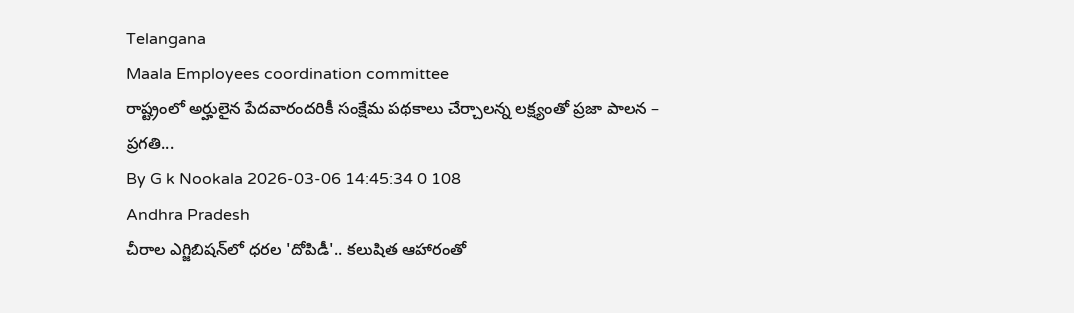Telangana
Maala Employees coordination committee
రాష్ట్రంలో అర్హులైన పేదవారందరికీ సంక్షేమ పథకాలు చేర్చాలన్న లక్ష్యంతో ప్రజా పాలన – ప్రగతి...
By G k Nookala 2026-03-06 14:45:34 0 108
Andhra Pradesh
చీరాల ఎగ్జిబిషన్‌లో ధరల 'దోపిడీ'.. కలుషిత ఆహారంతో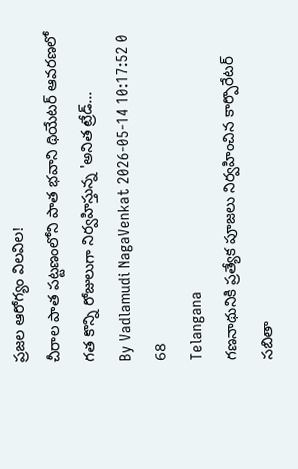ప్రజల ఆరోగ్యం విలవిల!
చీరాల పాత పట్టణంలోని పాత భవాని థియేటర్ ఆవరణలో గత కొన్ని రోజులుగా నిర్వహిస్తున్న 'అనిత ట్రేడ్...
By Vadlamudi NagaVenkat 2026-05-14 10:17:52 0 68
Telangana
గణనాథునికి ప్రత్యేక పూజలు నిర్వహించిన కార్పొరేటర్ సబితా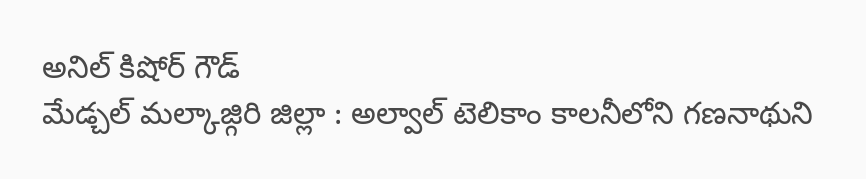అనిల్ కిషోర్ గౌడ్
మేడ్చల్ మల్కాజ్గిరి జిల్లా : అల్వాల్ టెలికాం కాలనీలోని గణనాథుని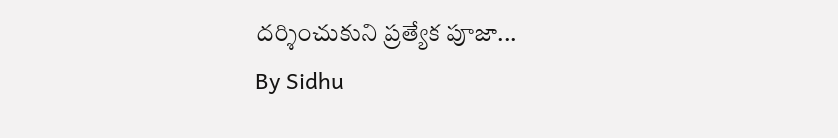దర్శించుకుని ప్రత్యేక పూజా...
By Sidhu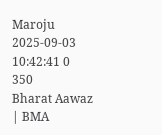Maroju 2025-09-03 10:42:41 0 350
Bharat Aawaz | BMA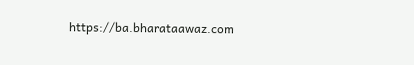https://ba.bharataawaz.com